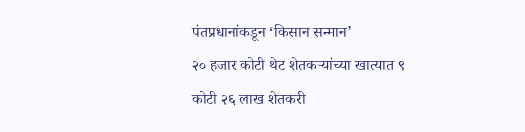पंतप्रधानांकडून ‘किसान सन्मान’
२० हजार कोटी थेट शेतकऱ्यांच्या खात्यात ९ कोटी २६ लाख शेतकरी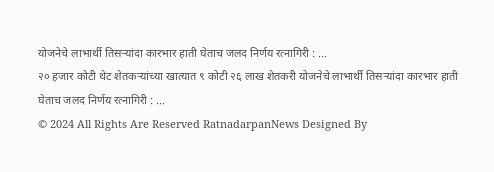योजनेचे लाभार्थी तिसऱ्यांदा कारभार हाती घेताच जलद निर्णय रत्नागिरी : ...
२० हजार कोटी थेट शेतकऱ्यांच्या खात्यात ९ कोटी २६ लाख शेतकरी योजनेचे लाभार्थी तिसऱ्यांदा कारभार हाती घेताच जलद निर्णय रत्नागिरी : ...
© 2024 All Rights Are Reserved RatnadarpanNews Designed By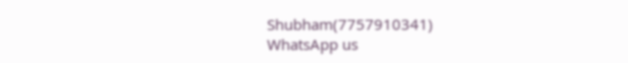Shubham(7757910341)
WhatsApp us